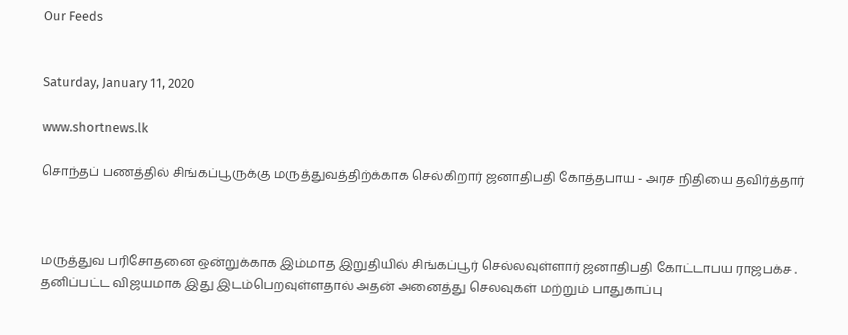Our Feeds


Saturday, January 11, 2020

www.shortnews.lk

சொந்தப் பணத்தில் சிங்கப்பூருக்கு மருத்துவத்திற்க்காக செல்கிறார் ஜனாதிபதி கோத்தபாய - அரச நிதியை தவிர்த்தார்



மருத்துவ பரிசோதனை ஒன்றுக்காக இம்மாத இறுதியில் சிங்கப்பூர் செல்லவுள்ளார் ஜனாதிபதி கோட்டாபய ராஜபக்ச .
தனிப்பட்ட விஜயமாக இது இடம்பெறவுள்ளதால் அதன் அனைத்து செலவுகள் மற்றும் பாதுகாப்பு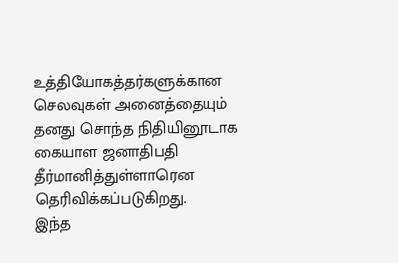உத்தியோகத்தர்களுக்கான செலவுகள் அனைத்தையும் தனது சொந்த நிதியினூடாக கையாள ஜனாதிபதி தீர்மானித்துள்ளாரென தெரிவிக்கப்படுகிறது.
இந்த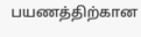பயணத்திற்கான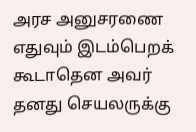அரச அனுசரணை எதுவும் இடம்பெறக் கூடாதென அவர் தனது செயலருக்கு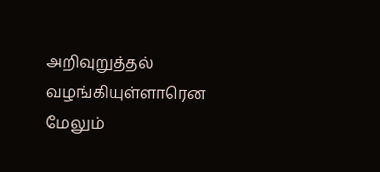அறிவுறுத்தல் வழங்கியுள்ளாரென மேலும்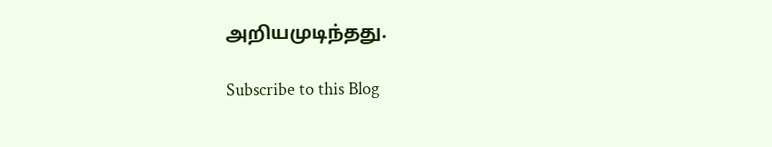அறியமுடிந்தது.

Subscribe to this Blog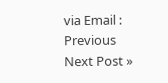via Email :
Previous
Next Post »